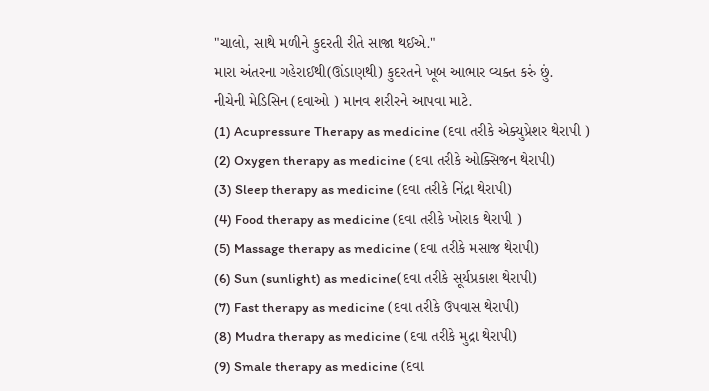"ચાલો, સાથે મળીને કુદરતી રીતે સાજા થઈએ."
મારા અંતરના ગહેરાઈથી(ઊંડાણથી) કુદરતને ખૂબ આભાર વ્યક્ત કરું છું.
નીચેની મેડિસિન (દવાઓ ) માનવ શરીરને આપવા માટે.
(1) Acupressure Therapy as medicine (દવા તરીકે એક્યુપ્રેશર થેરાપી )
(2) Oxygen therapy as medicine (દવા તરીકે ઓક્સિજન થેરાપી)
(3) Sleep therapy as medicine (દવા તરીકે નિંદ્રા થેરાપી)
(4) Food therapy as medicine (દવા તરીકે ખોરાક થેરાપી )
(5) Massage therapy as medicine (દવા તરીકે મસાજ થેરાપી)
(6) Sun (sunlight) as medicine(દવા તરીકે સૂર્યપ્રકાશ થેરાપી)
(7) Fast therapy as medicine (દવા તરીકે ઉપવાસ થેરાપી)
(8) Mudra therapy as medicine (દવા તરીકે મુદ્રા થેરાપી)
(9) Smale therapy as medicine (દવા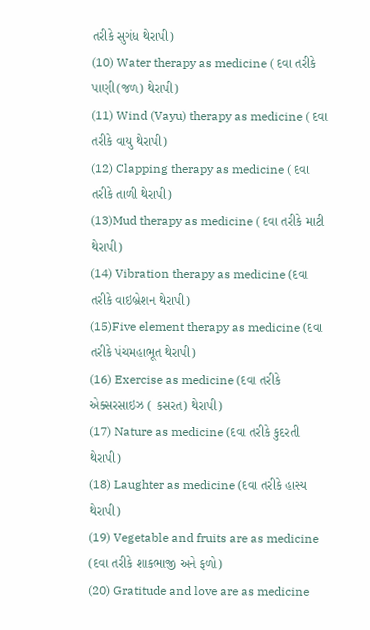તરીકે સુગંધ થેરાપી)
(10) Water therapy as medicine ( દવા તરીકે પાણી(જળ) થેરાપી)
(11) Wind (Vayu) therapy as medicine ( દવા તરીકે વાયુ થેરાપી)
(12) Clapping therapy as medicine ( દવા તરીકે તાળી થેરાપી)
(13)Mud therapy as medicine ( દવા તરીકે માટી થેરાપી)
(14) Vibration therapy as medicine (દવા તરીકે વાઇબ્રેશન થેરાપી)
(15)Five element therapy as medicine (દવા તરીકે પંચમહાભૂત થેરાપી)
(16) Exercise as medicine (દવા તરીકે એક્સરસાઇઝ ( કસરત) થેરાપી)
(17) Nature as medicine (દવા તરીકે કુદરતી થેરાપી)
(18) Laughter as medicine (દવા તરીકે હાસ્ય થેરાપી)
(19) Vegetable and fruits are as medicine (દવા તરીકે શાકભાજી અને ફળો)
(20) Gratitude and love are as medicine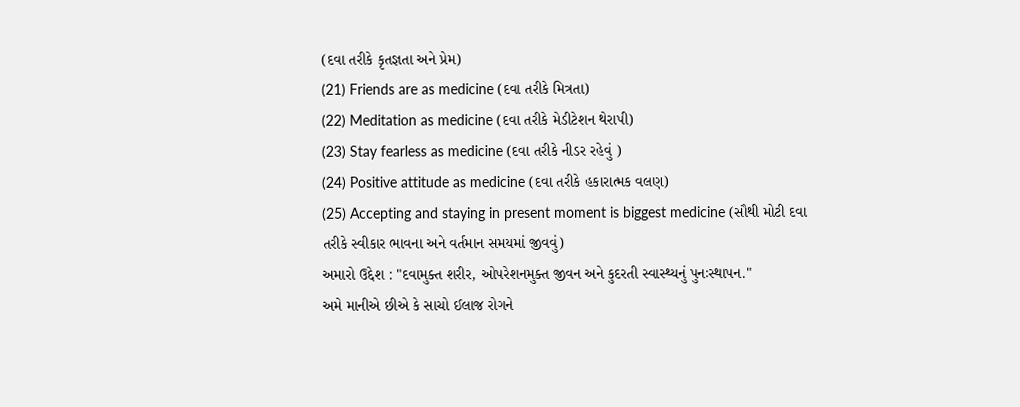(દવા તરીકે કૃતજ્ઞતા અને પ્રેમ)
(21) Friends are as medicine (દવા તરીકે મિત્રતા)
(22) Meditation as medicine (દવા તરીકે મેડીટેશન થેરાપી)
(23) Stay fearless as medicine (દવા તરીકે નીડર રહેવું )
(24) Positive attitude as medicine (દવા તરીકે હકારાત્મક વલણ)
(25) Accepting and staying in present moment is biggest medicine (સૌથી મોટી દવા તરીકે સ્વીકાર ભાવના અને વર્તમાન સમયમાં જીવવું)
અમારો ઉદ્દેશ : "દવામુક્ત શરીર, ઓપરેશનમુક્ત જીવન અને કુદરતી સ્વાસ્થ્યનું પુનઃસ્થાપન."
અમે માનીએ છીએ કે સાચો ઈલાજ રોગને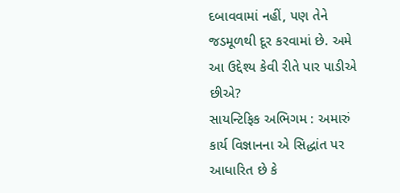દબાવવામાં નહીં, પણ તેને જડમૂળથી દૂર કરવામાં છે. અમે આ ઉદ્દેશ્ય કેવી રીતે પાર પાડીએ છીએ?
સાયન્ટિફિક અભિગમ : અમારું કાર્ય વિજ્ઞાનના એ સિદ્ધાંત પર આધારિત છે કે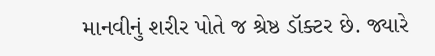માનવીનું શરીર પોતે જ શ્રેષ્ઠ ડૉક્ટર છે. જ્યારે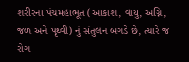શરીરના પંચમહાભૂત (આકાશ, વાયુ, અગ્નિ, જળ અને પૃથ્વી) નું સંતુલન બગડે છે, ત્યારે જ રોગ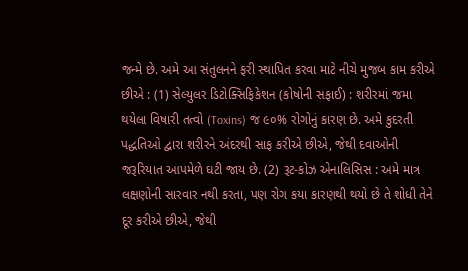જન્મે છે. અમે આ સંતુલનને ફરી સ્થાપિત કરવા માટે નીચે મુજબ કામ કરીએ છીએ : (1) સેલ્યુલર ડિટોક્સિફિકેશન (કોષોની સફાઈ) : શરીરમાં જમા થયેલા વિષારી તત્વો (Toxins) જ ૯૦% રોગોનું કારણ છે. અમે કુદરતી પદ્ધતિઓ દ્વારા શરીરને અંદરથી સાફ કરીએ છીએ, જેથી દવાઓની જરૂરિયાત આપમેળે ઘટી જાય છે. (2) રૂટ-કોઝ એનાલિસિસ : અમે માત્ર લક્ષણોની સારવાર નથી કરતા, પણ રોગ કયા કારણથી થયો છે તે શોધી તેને દૂર કરીએ છીએ, જેથી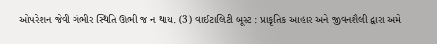ઓપરેશન જેવી ગંભીર સ્થિતિ ઊભી જ ન થાય. (3) વાઈટાલિટી બૂસ્ટ : પ્રાકૃતિક આહાર અને જીવનશૈલી દ્વારા અમે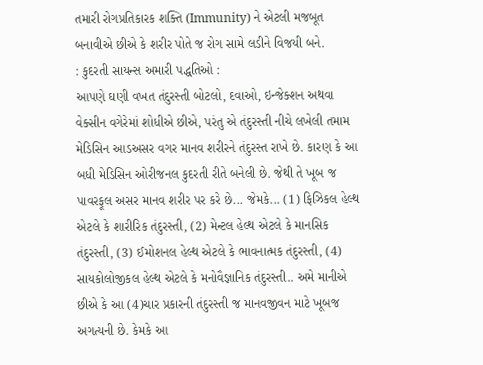તમારી રોગપ્રતિકારક શક્તિ (Immunity) ને એટલી મજબૂત બનાવીએ છીએ કે શરીર પોતે જ રોગ સામે લડીને વિજયી બને.
: કુદરતી સાયન્સ અમારી પદ્ધતિઓ :
આપણે ઘણી વખત તંદુરસ્તી બોટલો, દવાઓ, ઇન્જેક્શન અથવા વેક્સીન વગેરેમાં શોધીએ છીએ, પરંતુ એ તંદુરસ્તી નીચે લખેલી તમામ મેડિસિન આડઅસર વગર માનવ શરીરને તંદુરસ્ત રાખે છે. કારણ કે આ બધી મેડિસિન ઓરીજનલ કુદરતી રીતે બનેલી છે. જેથી તે ખૂબ જ પાવરફૂલ અસર માનવ શરીર પર કરે છે... જેમકે... (1) ફિઝિકલ હેલ્થ એટલે કે શારીરિક તંદુરસ્તી, (2) મેન્ટલ હેલ્થ એટલે કે માનસિક તંદુરસ્તી, (3) ઈમોશનલ હેલ્થ એટલે કે ભાવનાત્મક તંદુરસ્તી, (4) સાયકોલોજીકલ હેલ્થ એટલે કે મનોવૈજ્ઞાનિક તંદુરસ્તી.. અમે માનીએ છીએ કે આ (4)ચાર પ્રકારની તંદુરસ્તી જ માનવજીવન માટે ખૂબજ અગત્યની છે. કેમકે આ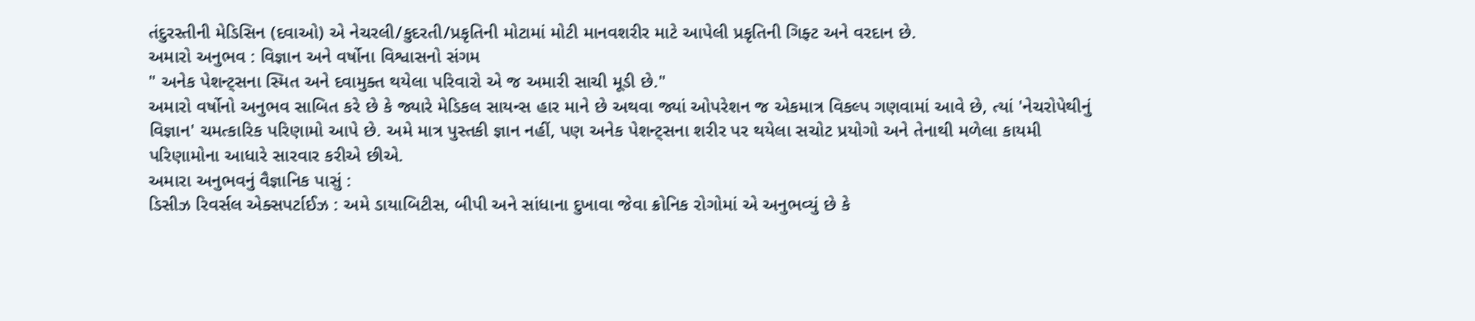તંદુરસ્તીની મેડિસિન (દવાઓ) એ નેચરલી/કુદરતી/પ્રકૃતિની મોટામાં મોટી માનવશરીર માટે આપેલી પ્રકૃતિની ગિફ્ટ અને વરદાન છે.
અમારો અનુભવ : વિજ્ઞાન અને વર્ષોના વિશ્વાસનો સંગમ
" અનેક પેશન્ટ્સના સ્મિત અને દવામુક્ત થયેલા પરિવારો એ જ અમારી સાચી મૂડી છે."
અમારો વર્ષોનો અનુભવ સાબિત કરે છે કે જ્યારે મેડિકલ સાયન્સ હાર માને છે અથવા જ્યાં ઓપરેશન જ એકમાત્ર વિકલ્પ ગણવામાં આવે છે, ત્યાં 'નેચરોપેથીનું વિજ્ઞાન' ચમત્કારિક પરિણામો આપે છે. અમે માત્ર પુસ્તકી જ્ઞાન નહીં, પણ અનેક પેશન્ટ્સના શરીર પર થયેલા સચોટ પ્રયોગો અને તેનાથી મળેલા કાયમી પરિણામોના આધારે સારવાર કરીએ છીએ.
અમારા અનુભવનું વૈજ્ઞાનિક પાસું :
ડિસીઝ રિવર્સલ એક્સપર્ટાઈઝ : અમે ડાયાબિટીસ, બીપી અને સાંધાના દુખાવા જેવા ક્રોનિક રોગોમાં એ અનુભવ્યું છે કે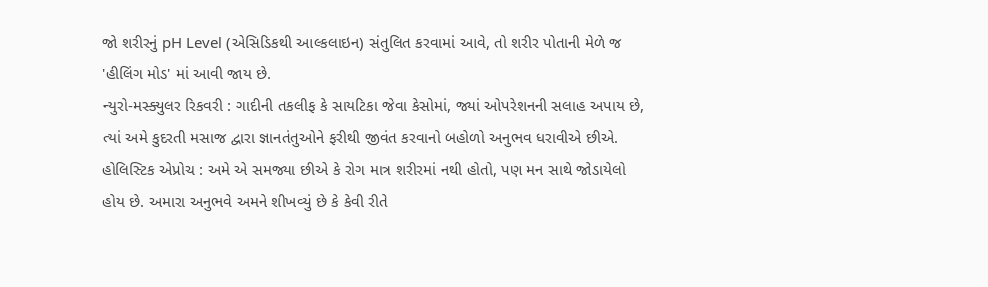જો શરીરનું pH Level (એસિડિકથી આલ્કલાઇન) સંતુલિત કરવામાં આવે, તો શરીર પોતાની મેળે જ 'હીલિંગ મોડ' માં આવી જાય છે.
ન્યુરો-મસ્ક્યુલર રિકવરી : ગાદીની તકલીફ કે સાયટિકા જેવા કેસોમાં, જ્યાં ઓપરેશનની સલાહ અપાય છે, ત્યાં અમે કુદરતી મસાજ દ્વારા જ્ઞાનતંતુઓને ફરીથી જીવંત કરવાનો બહોળો અનુભવ ધરાવીએ છીએ.
હોલિસ્ટિક એપ્રોચ : અમે એ સમજ્યા છીએ કે રોગ માત્ર શરીરમાં નથી હોતો, પણ મન સાથે જોડાયેલો હોય છે. અમારા અનુભવે અમને શીખવ્યું છે કે કેવી રીતે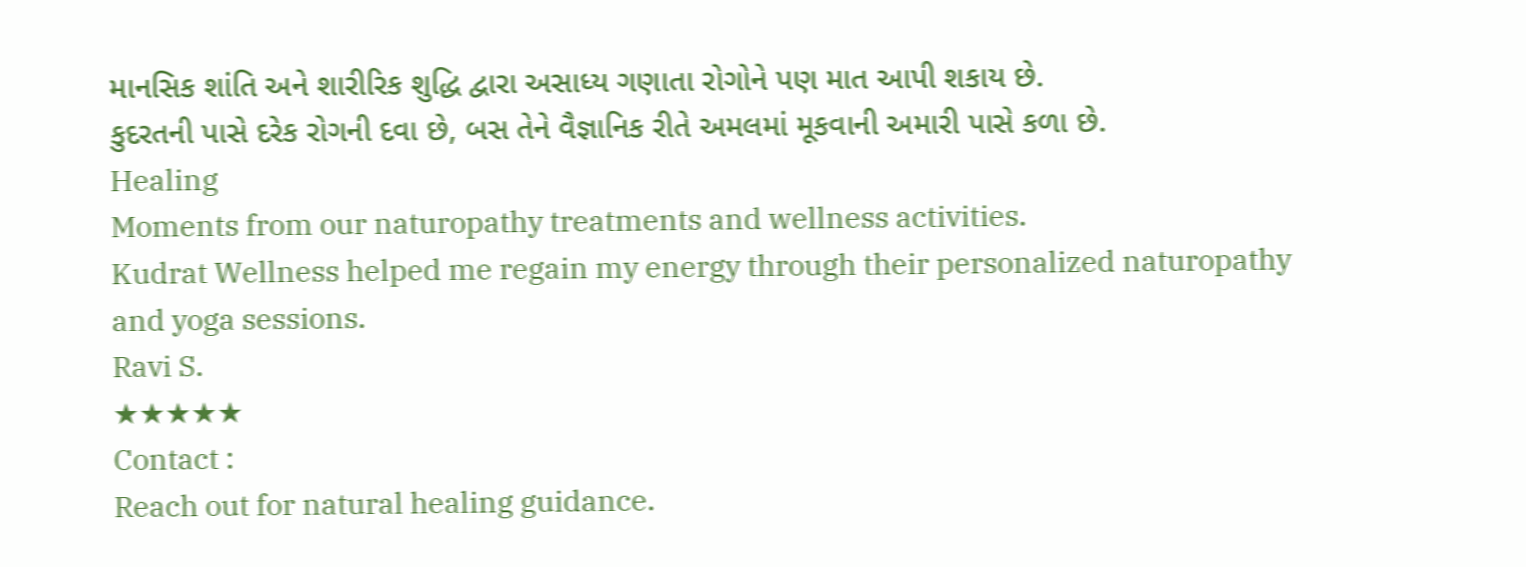માનસિક શાંતિ અને શારીરિક શુદ્ધિ દ્વારા અસાધ્ય ગણાતા રોગોને પણ માત આપી શકાય છે.
કુદરતની પાસે દરેક રોગની દવા છે, બસ તેને વૈજ્ઞાનિક રીતે અમલમાં મૂકવાની અમારી પાસે કળા છે.
Healing
Moments from our naturopathy treatments and wellness activities.
Kudrat Wellness helped me regain my energy through their personalized naturopathy and yoga sessions.
Ravi S.
★★★★★
Contact :
Reach out for natural healing guidance.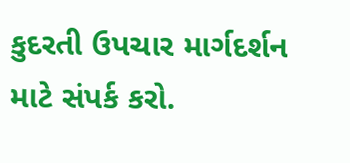કુદરતી ઉપચાર માર્ગદર્શન માટે સંપર્ક કરો.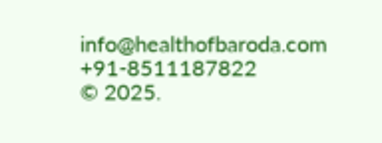info@healthofbaroda.com
+91-8511187822
© 2025.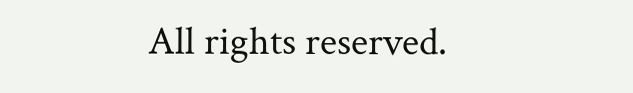All rights reserved.